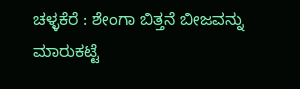ಚಳ್ಳಕೆರೆ : ಶೇಂಗಾ ಬಿತ್ತನೆ ಬೀಜವನ್ನು ಮಾರುಕಟ್ಟೆ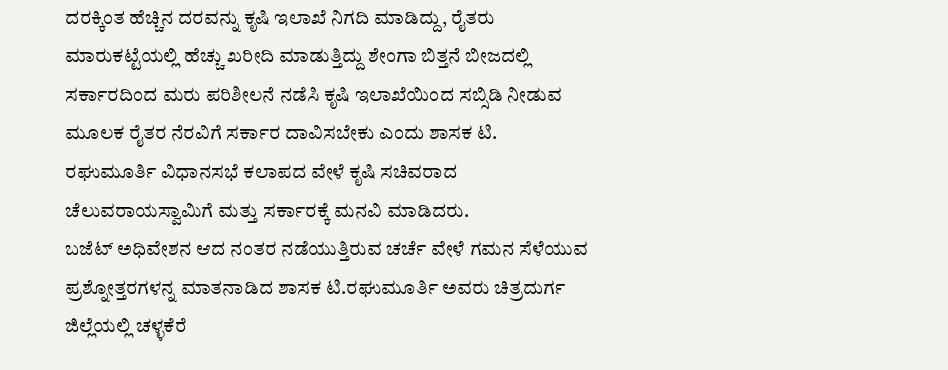ದರಕ್ಕಿಂತ ಹೆಚ್ಚಿನ ದರವನ್ನು ಕೃಷಿ ಇಲಾಖೆ ನಿಗದಿ ಮಾಡಿದ್ದು, ರೈತರು ಮಾರುಕಟ್ಟೆಯಲ್ಲಿ ಹೆಚ್ಚು ಖರೀದಿ ಮಾಡುತ್ತಿದ್ದು ಶೇಂಗಾ ಬಿತ್ತನೆ ಬೀಜದಲ್ಲಿ ಸರ್ಕಾರದಿಂದ ಮರು ಪರಿಶೀಲನೆ ನಡೆಸಿ ಕೃಷಿ ಇಲಾಖೆಯಿಂದ ಸಬ್ಸಿಡಿ ನೀಡುವ ಮೂಲಕ ರೈತರ ನೆರವಿಗೆ ಸರ್ಕಾರ ದಾವಿಸಬೇಕು ಎಂದು ಶಾಸಕ ಟಿ. ರಘುಮೂರ್ತಿ ವಿಧಾನಸಭೆ ಕಲಾಪದ ವೇಳೆ ಕೃಷಿ ಸಚಿವರಾದ ಚೆಲುವರಾಯಸ್ವಾಮಿಗೆ ಮತ್ತು ಸರ್ಕಾರಕ್ಕೆ ಮನವಿ ಮಾಡಿದರು.
ಬಜೆಟ್ ಅಧಿವೇಶನ ಆದ ನಂತರ ನಡೆಯುತ್ತಿರುವ ಚರ್ಚೆ ವೇಳೆ ಗಮನ ಸೆಳೆಯುವ ಪ್ರಶ್ನೋತ್ತರಗಳನ್ನ ಮಾತನಾಡಿದ ಶಾಸಕ ಟಿ.ರಘುಮೂರ್ತಿ ಅವರು ಚಿತ್ರದುರ್ಗ ಜಿಲ್ಲೆಯಲ್ಲಿ ಚಳ್ಳಕೆರೆ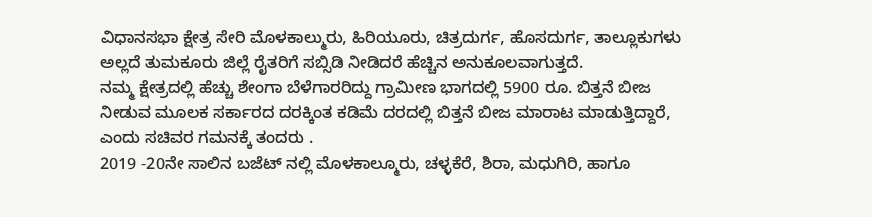ವಿಧಾನಸಭಾ ಕ್ಷೇತ್ರ ಸೇರಿ ಮೊಳಕಾಲ್ಮುರು, ಹಿರಿಯೂರು, ಚಿತ್ರದುರ್ಗ, ಹೊಸದುರ್ಗ, ತಾಲ್ಲೂಕುಗಳು ಅಲ್ಲದೆ ತುಮಕೂರು ಜಿಲ್ಲೆ ರೈತರಿಗೆ ಸಬ್ಸಿಡಿ ನೀಡಿದರೆ ಹೆಚ್ಚಿನ ಅನುಕೂಲವಾಗುತ್ತದೆ.
ನಮ್ಮ ಕ್ಷೇತ್ರದಲ್ಲಿ ಹೆಚ್ಚು ಶೇಂಗಾ ಬೆಳೆಗಾರರಿದ್ದು ಗ್ರಾಮೀಣ ಭಾಗದಲ್ಲಿ 5900 ರೂ. ಬಿತ್ತನೆ ಬೀಜ ನೀಡುವ ಮೂಲಕ ಸರ್ಕಾರದ ದರಕ್ಕಿಂತ ಕಡಿಮೆ ದರದಲ್ಲಿ ಬಿತ್ತನೆ ಬೀಜ ಮಾರಾಟ ಮಾಡುತ್ತಿದ್ದಾರೆ, ಎಂದು ಸಚಿವರ ಗಮನಕ್ಕೆ ತಂದರು .
2019 -20ನೇ ಸಾಲಿನ ಬಜೆಟ್ ನಲ್ಲಿ ಮೊಳಕಾಲ್ಮೂರು, ಚಳ್ಳಕೆರೆ, ಶಿರಾ, ಮಧುಗಿರಿ, ಹಾಗೂ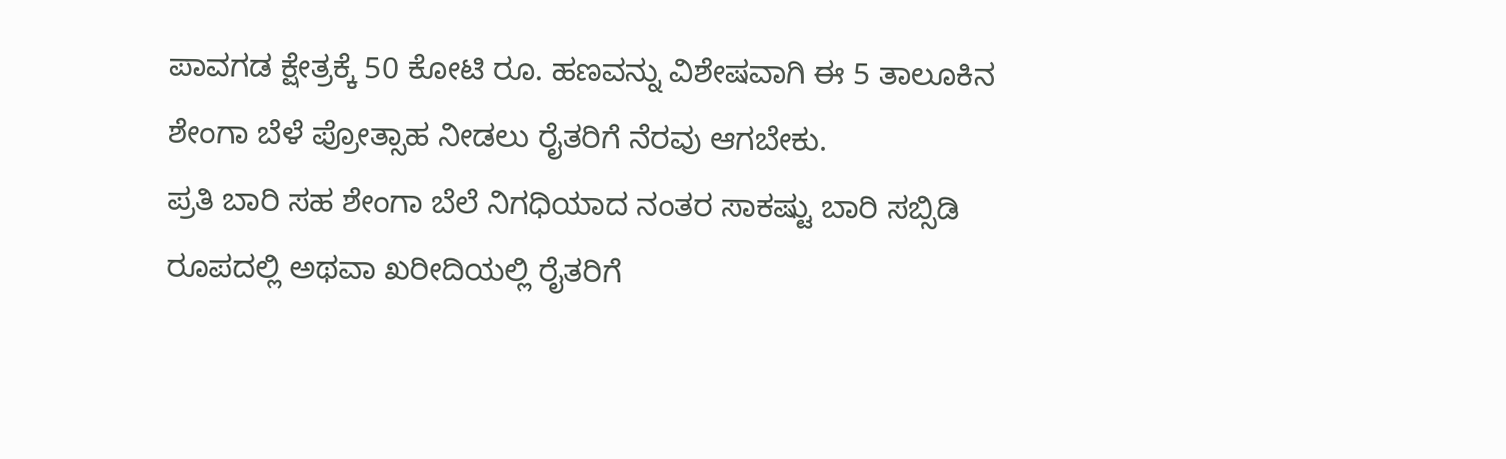ಪಾವಗಡ ಕ್ಷೇತ್ರಕ್ಕೆ 50 ಕೋಟಿ ರೂ. ಹಣವನ್ನು ವಿಶೇಷವಾಗಿ ಈ 5 ತಾಲೂಕಿನ ಶೇಂಗಾ ಬೆಳೆ ಪ್ರೋತ್ಸಾಹ ನೀಡಲು ರೈತರಿಗೆ ನೆರವು ಆಗಬೇಕು.
ಪ್ರತಿ ಬಾರಿ ಸಹ ಶೇಂಗಾ ಬೆಲೆ ನಿಗಧಿಯಾದ ನಂತರ ಸಾಕಷ್ಟು ಬಾರಿ ಸಬ್ಸಿಡಿ ರೂಪದಲ್ಲಿ ಅಥವಾ ಖರೀದಿಯಲ್ಲಿ ರೈತರಿಗೆ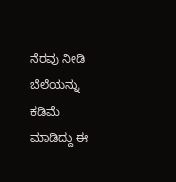ನೆರವು ನೀಡಿ ಬೆಲೆಯನ್ನು ಕಡಿಮೆ ಮಾಡಿದ್ದು ಈ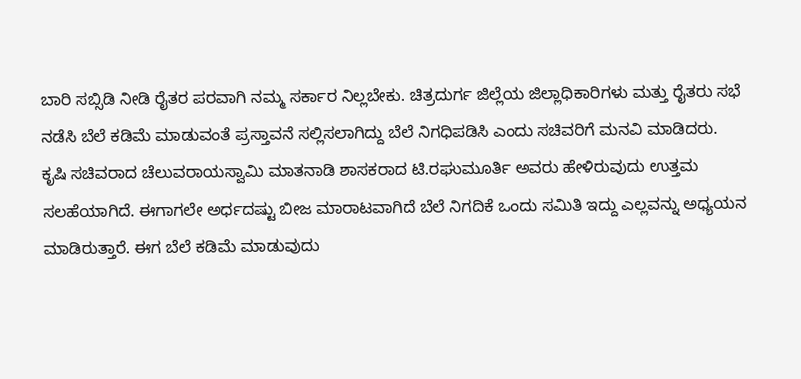ಬಾರಿ ಸಬ್ಸಿಡಿ ನೀಡಿ ರೈತರ ಪರವಾಗಿ ನಮ್ಮ ಸರ್ಕಾರ ನಿಲ್ಲಬೇಕು. ಚಿತ್ರದುರ್ಗ ಜಿಲ್ಲೆಯ ಜಿಲ್ಲಾಧಿಕಾರಿಗಳು ಮತ್ತು ರೈತರು ಸಭೆ ನಡೆಸಿ ಬೆಲೆ ಕಡಿಮೆ ಮಾಡುವಂತೆ ಪ್ರಸ್ತಾವನೆ ಸಲ್ಲಿಸಲಾಗಿದ್ದು ಬೆಲೆ ನಿಗಧಿಪಡಿಸಿ ಎಂದು ಸಚಿವರಿಗೆ ಮನವಿ ಮಾಡಿದರು.
ಕೃಷಿ ಸಚಿವರಾದ ಚೆಲುವರಾಯಸ್ವಾಮಿ ಮಾತನಾಡಿ ಶಾಸಕರಾದ ಟಿ.ರಘುಮೂರ್ತಿ ಅವರು ಹೇಳಿರುವುದು ಉತ್ತಮ ಸಲಹೆಯಾಗಿದೆ. ಈಗಾಗಲೇ ಅರ್ಧದಷ್ಟು ಬೀಜ ಮಾರಾಟವಾಗಿದೆ ಬೆಲೆ ನಿಗದಿಕೆ ಒಂದು ಸಮಿತಿ ಇದ್ದು ಎಲ್ಲವನ್ನು ಅಧ್ಯಯನ ಮಾಡಿರುತ್ತಾರೆ. ಈಗ ಬೆಲೆ ಕಡಿಮೆ ಮಾಡುವುದು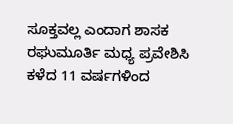ಸೂಕ್ತವಲ್ಲ ಎಂದಾಗ ಶಾಸಕ ರಘುಮೂರ್ತಿ ಮಧ್ಯ ಪ್ರವೇಶಿಸಿ ಕಳೆದ 11 ವರ್ಷಗಳಿಂದ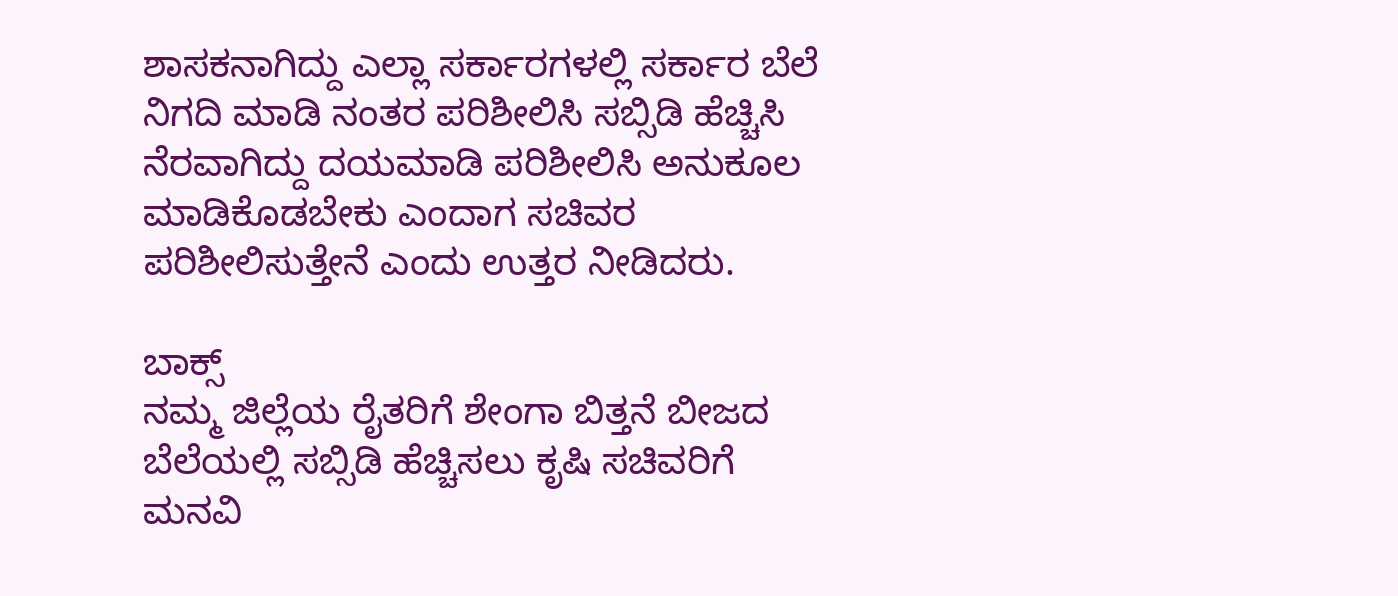ಶಾಸಕನಾಗಿದ್ದು ಎಲ್ಲಾ ಸರ್ಕಾರಗಳಲ್ಲಿ ಸರ್ಕಾರ ಬೆಲೆ ನಿಗದಿ ಮಾಡಿ ನಂತರ ಪರಿಶೀಲಿಸಿ ಸಬ್ಸಿಡಿ ಹೆಚ್ಚಿಸಿ ನೆರವಾಗಿದ್ದು ದಯಮಾಡಿ ಪರಿಶೀಲಿಸಿ ಅನುಕೂಲ ಮಾಡಿಕೊಡಬೇಕು ಎಂದಾಗ ಸಚಿವರ ಪರಿಶೀಲಿಸುತ್ತೇನೆ ಎಂದು ಉತ್ತರ ನೀಡಿದರು.

ಬಾಕ್ಸ್
ನಮ್ಮ ಜಿಲ್ಲೆಯ ರೈತರಿಗೆ ಶೇಂಗಾ ಬಿತ್ತನೆ ಬೀಜದ ಬೆಲೆಯಲ್ಲಿ ಸಬ್ಸಿಡಿ ಹೆಚ್ಚಿಸಲು ಕೃಷಿ ಸಚಿವರಿಗೆ ಮನವಿ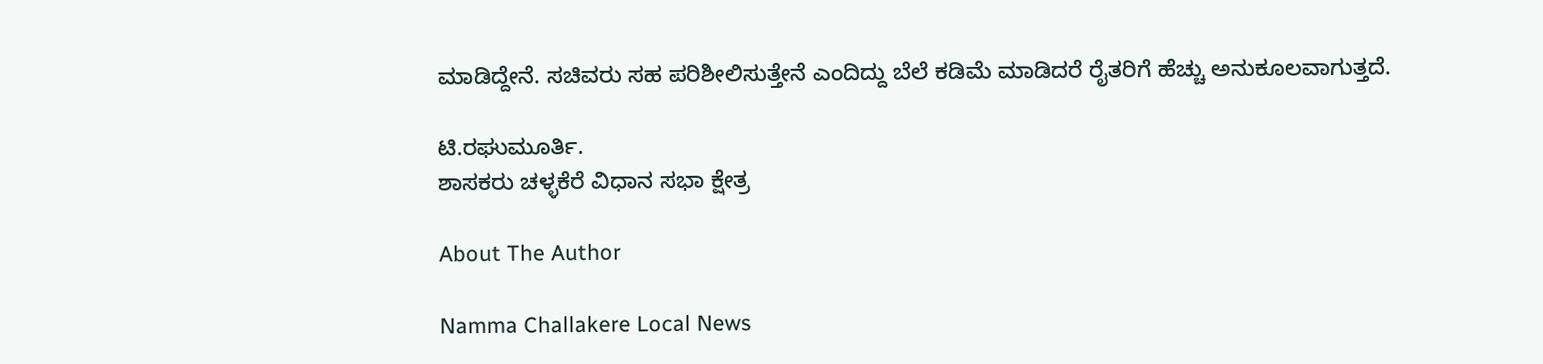ಮಾಡಿದ್ದೇನೆ. ಸಚಿವರು ಸಹ ಪರಿಶೀಲಿಸುತ್ತೇನೆ ಎಂದಿದ್ದು ಬೆಲೆ ಕಡಿಮೆ ಮಾಡಿದರೆ ರೈತರಿಗೆ ಹೆಚ್ಚು ಅನುಕೂಲವಾಗುತ್ತದೆ.

ಟಿ.ರಘುಮೂರ್ತಿ.
ಶಾಸಕರು ಚಳ್ಳಕೆರೆ ವಿಧಾನ ಸಭಾ ಕ್ಷೇತ್ರ

About The Author

Namma Challakere Local News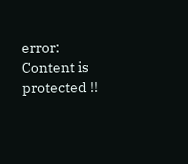error: Content is protected !!